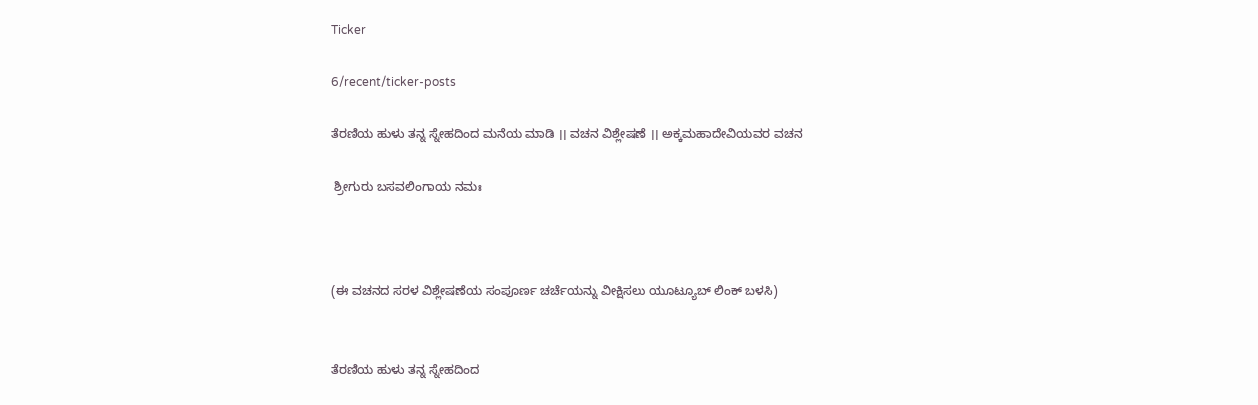Ticker

6/recent/ticker-posts

ತೆರಣಿಯ ಹುಳು ತನ್ನ ಸ್ನೇಹದಿಂದ ಮನೆಯ ಮಾಡಿ ।। ವಚನ ವಿಶ್ಲೇಷಣೆ ।। ಅಕ್ಕಮಹಾದೇವಿಯವರ ವಚನ

 ಶ್ರೀಗುರು ಬಸವಲಿಂಗಾಯ ನಮಃ



(ಈ ವಚನದ ಸರಳ ವಿಶ್ಲೇಷಣೆಯ ಸಂಪೂರ್ಣ ಚರ್ಚೆಯನ್ನು ವೀಕ್ಷಿಸಲು ಯೂಟ್ಯೂಬ್ ಲಿಂಕ್ ಬಳಸಿ)


ತೆರಣಿಯ ಹುಳು ತನ್ನ ಸ್ನೇಹದಿಂದ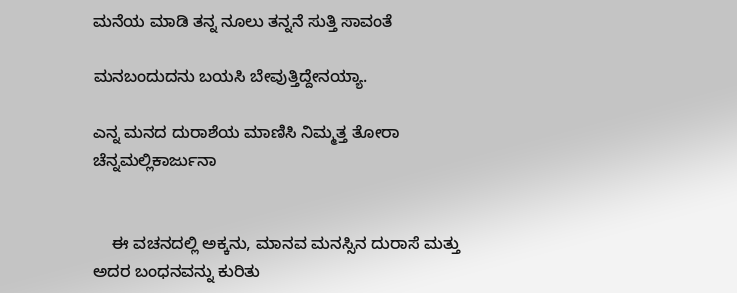ಮನೆಯ ಮಾಡಿ ತನ್ನ ನೂಲು ತನ್ನನೆ ಸುತ್ತಿ ಸಾವಂತೆ

ಮನಬಂದುದನು ಬಯಸಿ ಬೇವುತ್ತಿದ್ದೇನಯ್ಯಾ.

ಎನ್ನ ಮನದ ದುರಾಶೆಯ ಮಾಣಿಸಿ ನಿಮ್ಮತ್ತ ತೋರಾ ಚೆನ್ನಮಲ್ಲಿಕಾರ್ಜುನಾ


    ಈ ವಚನದಲ್ಲಿ ಅಕ್ಕನು, ಮಾನವ ಮನಸ್ಸಿನ ದುರಾಸೆ ಮತ್ತು ಅದರ ಬಂಧನವನ್ನು ಕುರಿತು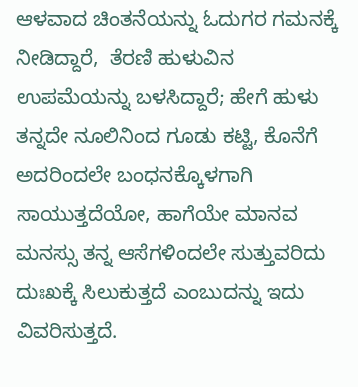ಆಳವಾದ ಚಿಂತನೆಯನ್ನು ಓದುಗರ ಗಮನಕ್ಕೆ  ನೀಡಿದ್ದಾರೆ,  ತೆರಣಿ ಹುಳುವಿನ ಉಪಮೆಯನ್ನು ಬಳಸಿದ್ದಾರೆ; ಹೇಗೆ ಹುಳು ತನ್ನದೇ ನೂಲಿನಿಂದ ಗೂಡು ಕಟ್ಟಿ, ಕೊನೆಗೆ ಅದರಿಂದಲೇ ಬಂಧನಕ್ಕೊಳಗಾಗಿ ಸಾಯುತ್ತದೆಯೋ, ಹಾಗೆಯೇ ಮಾನವ ಮನಸ್ಸು ತನ್ನ ಆಸೆಗಳಿಂದಲೇ ಸುತ್ತುವರಿದು ದುಃಖಕ್ಕೆ ಸಿಲುಕುತ್ತದೆ ಎಂಬುದನ್ನು ಇದು ವಿವರಿಸುತ್ತದೆ.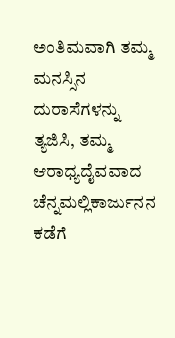ಅಂತಿಮವಾಗಿ ತಮ್ಮ ಮನಸ್ಸಿನ ದುರಾಸೆಗಳನ್ನು ತ್ಯಜಿಸಿ, ತಮ್ಮ ಆರಾಧ್ಯದೈವವಾದ ಚೆನ್ನಮಲ್ಲಿಕಾರ್ಜುನನ ಕಡೆಗೆ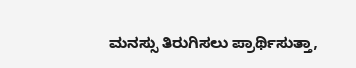ಮನಸ್ಸು ತಿರುಗಿಸಲು ಪ್ರಾರ್ಥಿಸುತ್ತಾ,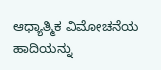ಆಧ್ಯಾತ್ಮಿಕ ವಿಮೋಚನೆಯ ಹಾದಿಯನ್ನು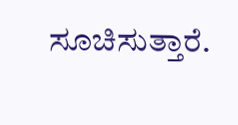ಸೂಚಿಸುತ್ತಾರೆ.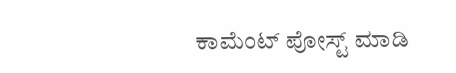ಕಾಮೆಂಟ್‌‌ ಪೋಸ್ಟ್‌ ಮಾಡಿ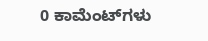0 ಕಾಮೆಂಟ್‌ಗಳು